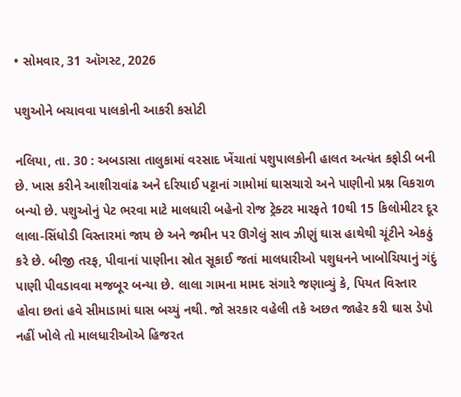• સોમવાર, 31 ઑગસ્ટ, 2026

પશુઓને બચાવવા પાલકોની આકરી કસોટી

નલિયા, તા. 30 : અબડાસા તાલુકામાં વરસાદ ખેંચાતાં પશુપાલકોની હાલત અત્યંત કફોડી બની છે. ખાસ કરીને આશીરાવાંઢ અને દરિયાઈ પટ્ટાનાં ગામોમાં ઘાસચારો અને પાણીનો પ્રશ્ન વિકરાળ બન્યો છે. પશુઓનું પેટ ભરવા માટે માલધારી બહેનો રોજ ટ્રેક્ટર મારફતે 10થી 15 કિલોમીટર દૂર લાલા-સિંધોડી વિસ્તારમાં જાય છે અને જમીન પર ઊગેલું સાવ ઝીણું ઘાસ હાથેથી ચૂંટીને એકઠું કરે છે. બીજી તરફ, પીવાનાં પાણીના સ્રોત સૂકાઈ જતાં માલધારીઓ પશુધનને ખાબોચિયાનું ગંદું પાણી પીવડાવવા મજબૂર બન્યા છે. લાલા ગામના મામદ સંગારે જણાવ્યું કે, પિયત વિસ્તાર હોવા છતાં હવે સીમાડામાં ઘાસ બચ્યું નથી. જો સરકાર વહેલી તકે અછત જાહેર કરી ઘાસ ડેપો નહીં ખોલે તો માલધારીઓએ હિજરત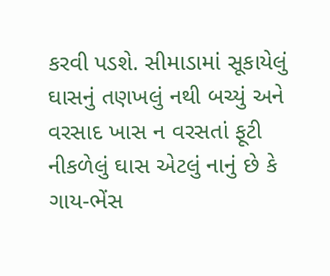કરવી પડશે. સીમાડામાં સૂકાયેલું ઘાસનું તણખલું નથી બચ્યું અને વરસાદ ખાસ ન વરસતાં ફૂટી નીકળેલું ઘાસ એટલું નાનું છે કે ગાય-ભેંસ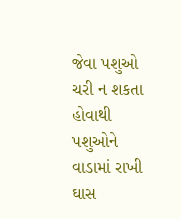જેવા પશુઓ ચરી ન શકતા હોવાથી પશુઓને વાડામાં રાખી ઘાસ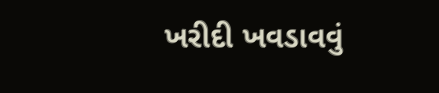ખરીદી ખવડાવવું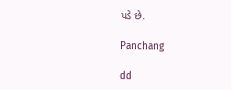પડે છે.

Panchang

dd